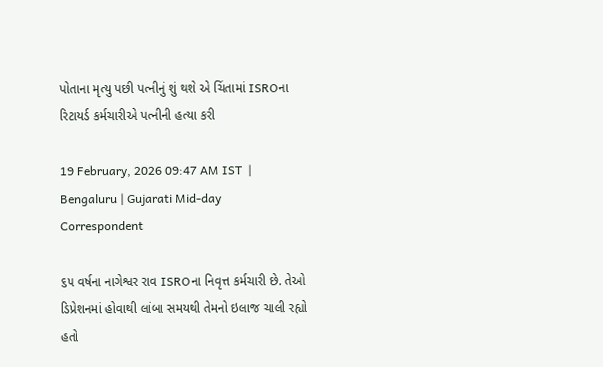પોતાના મૃત્યુ પછી પત્નીનું શું થશે એ ચિંતામાં ISROના રિટાયર્ડ કર્મચારીએ પત્નીની હત્યા કરી

19 February, 2026 09:47 AM IST  |  Bengaluru | Gujarati Mid-day Correspondent

૬૫ વર્ષના નાગેશ્વર રાવ ISROના નિવૃત્ત કર્મચારી છે. તેઓ ડિપ્રેશનમાં હોવાથી લાંબા સમયથી તેમનો ઇલાજ ચાલી રહ્યો હતો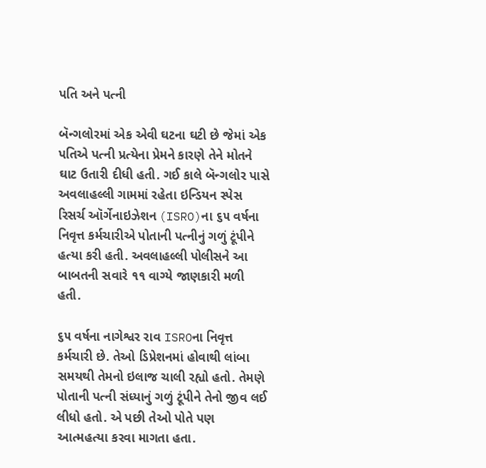પતિ અને પત્ની

બૅન્ગલોરમાં એક એવી ઘટના ઘટી છે જેમાં એક પતિએ પત્ની પ્રત્યેના પ્રેમને કારણે તેને મોતને ઘાટ ઉતારી દીધી હતી. ગઈ કાલે બૅન્ગલોર પાસે અવલાહલ્લી ગામમાં રહેતા ઇન્ડિયન સ્પેસ રિસર્ચ ઑર્ગેનાઇઝેશન (ISRO)ના ૬૫ વર્ષના નિવૃત્ત કર્મચારીએ પોતાની પત્નીનું ગળું ટૂંપીને હત્યા કરી હતી. અવલાહલ્લી પોલીસને આ બાબતની સવારે ૧૧ વાગ્યે જાણકારી મળી હતી.

૬૫ વર્ષના નાગેશ્વર રાવ ISROના નિવૃત્ત કર્મચારી છે. તેઓ ડિપ્રેશનમાં હોવાથી લાંબા સમયથી તેમનો ઇલાજ ચાલી રહ્યો હતો. તેમણે પોતાની પત્ની સંધ્યાનું ગળું ટૂંપીને તેનો જીવ લઈ લીધો હતો. એ પછી તેઓ પોતે પણ આત્મહત્યા કરવા માગતા હતા.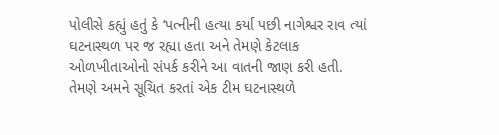પોલીસે કહ્યું હતું કે ‘પત્નીની હત્યા કર્યા પછી નાગેશ્વર રાવ ત્યાં ઘટનાસ્થળ પર જ રહ્યા હતા અને તેમણે કેટલાક ઓળખીતાઓનો સંપર્ક કરીને આ વાતની જાણ કરી હતી. તેમણે અમને સૂચિત કરતાં એક ટીમ ઘટનાસ્થળે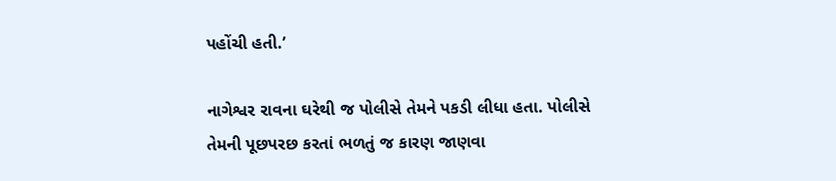પહોંચી હતી.’

નાગેશ્વર રાવના ઘરેથી જ પોલીસે તેમને પકડી લીધા હતા. પોલીસે તેમની પૂછપરછ કરતાં ભળતું જ કારણ જાણવા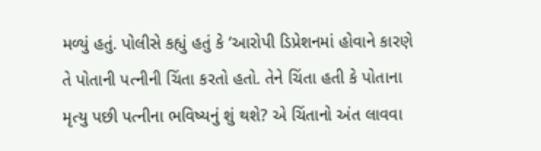મળ્યું હતું. પોલીસે કહ્યું હતું કે ‘આરોપી ડિપ્રેશનમાં હોવાને કારણે તે પોતાની પત્નીની ચિંતા કરતો હતો. તેને ચિંતા હતી કે પોતાના મૃત્યુ પછી પત્નીના ભવિષ્યનું શું થશે? એ ચિંતાનો અંત લાવવા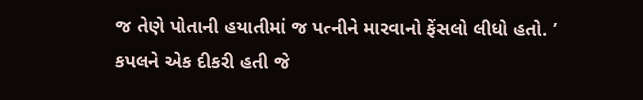જ તેણે પોતાની હયાતીમાં જ પત્નીને મારવાનો ફેંસલો લીધો હતો. ’
કપલને એક દીકરી હતી જે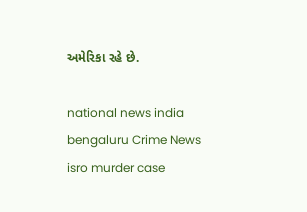અમેરિકા રહે છે.

national news india bengaluru Crime News isro murder case